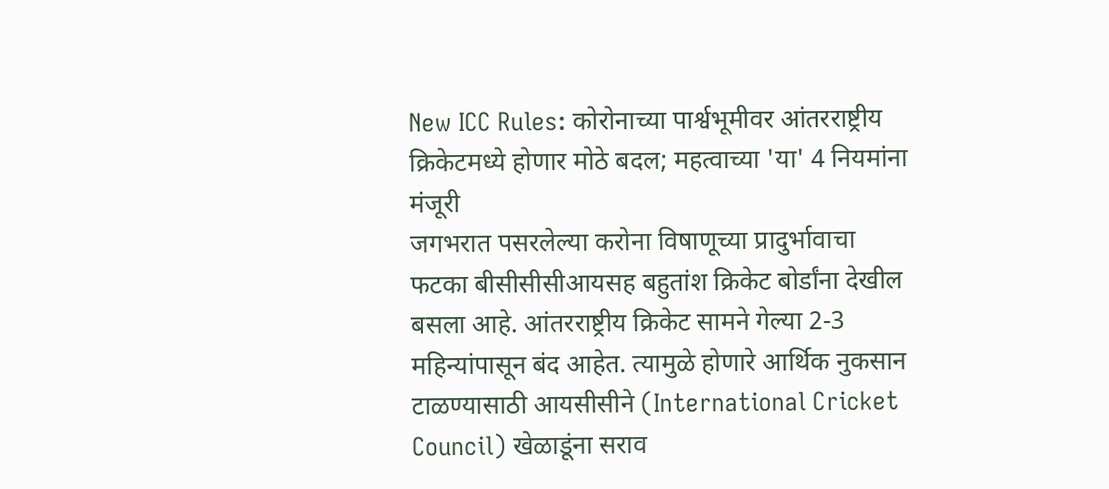New ICC Rules: कोरोनाच्या पार्श्वभूमीवर आंतरराष्ट्रीय क्रिकेटमध्ये होणार मोठे बदल; महत्वाच्या 'या' 4 नियमांना मंजूरी
जगभरात पसरलेल्या करोना विषाणूच्या प्रादुर्भावाचा फटका बीसीसीसीआयसह बहुतांश क्रिकेट बोर्डांना देखील बसला आहे. आंतरराष्ट्रीय क्रिकेट सामने गेल्या 2-3 महिन्यांपासून बंद आहेत. त्यामुळे होणारे आर्थिक नुकसान टाळण्यासाठी आयसीसीने (International Cricket Council) खेळाडूंना सराव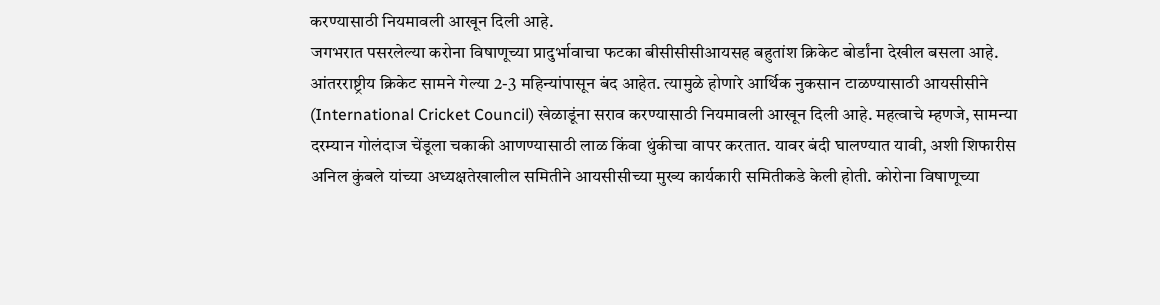करण्यासाठी नियमावली आखून दिली आहे.
जगभरात पसरलेल्या करोना विषाणूच्या प्रादुर्भावाचा फटका बीसीसीसीआयसह बहुतांश क्रिकेट बोर्डांना देखील बसला आहे. आंतरराष्ट्रीय क्रिकेट सामने गेल्या 2-3 महिन्यांपासून बंद आहेत. त्यामुळे होणारे आर्थिक नुकसान टाळण्यासाठी आयसीसीने (International Cricket Council) खेळाडूंना सराव करण्यासाठी नियमावली आखून दिली आहे. महत्वाचे म्हणजे, सामन्या दरम्यान गोलंदाज चेंडूला चकाकी आणण्यासाठी लाळ किंवा थुंकीचा वापर करतात. यावर बंदी घालण्यात यावी, अशी शिफारीस अनिल कुंबले यांच्या अध्यक्षतेखालील समितीने आयसीसीच्या मुख्य कार्यकारी समितीकडे केली होती. कोरोना विषाणूच्या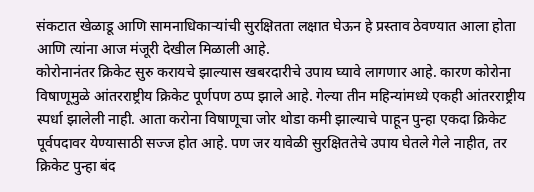संकटात खेळाडू आणि सामनाधिकाऱ्यांची सुरक्षितता लक्षात घेऊन हे प्रस्ताव ठेवण्यात आला होता आणि त्यांना आज मंजूरी देखील मिळाली आहे.
कोरोनानंतर क्रिकेट सुरु करायचे झाल्यास खबरदारीचे उपाय घ्यावे लागणार आहे. कारण कोरोना विषाणूमुळे आंतरराष्ट्रीय क्रिकेट पूर्णपण ठप्प झाले आहे. गेल्या तीन महिन्यांमध्ये एकही आंतरराष्ट्रीय स्पर्धा झालेली नाही. आता करोना विषाणूचा जोर थोडा कमी झाल्याचे पाहून पुन्हा एकदा क्रिकेट पूर्वपदावर येण्यासाठी सज्ज होत आहे. पण जर यावेळी सुरक्षिततेचे उपाय घेतले गेले नाहीत, तर क्रिकेट पुन्हा बंद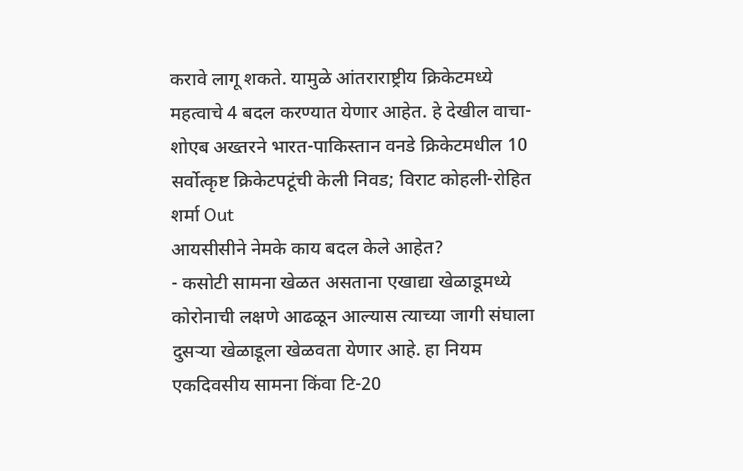करावे लागू शकते. यामुळे आंतराराष्ट्रीय क्रिकेटमध्ये महत्वाचे 4 बदल करण्यात येणार आहेत. हे देखील वाचा- शोएब अख्तरने भारत-पाकिस्तान वनडे क्रिकेटमधील 10 सर्वोत्कृष्ट क्रिकेटपटूंची केली निवड; विराट कोहली-रोहित शर्मा Out
आयसीसीने नेमके काय बदल केले आहेत?
- कसोटी सामना खेळत असताना एखाद्या खेळाडूमध्ये कोरोनाची लक्षणे आढळून आल्यास त्याच्या जागी संघाला दुसऱ्या खेळाडूला खेळवता येणार आहे. हा नियम एकदिवसीय सामना किंवा टि-20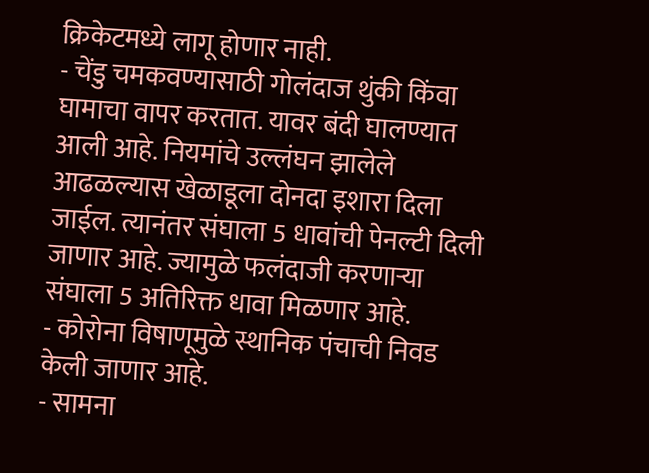क्रिकेटमध्ये लागू होणार नाही.
- चेंडु चमकवण्यासाठी गोलंदाज थुंकी किंवा घामाचा वापर करतात. यावर बंदी घालण्यात आली आहे. नियमांचे उल्लंघन झालेले आढळल्यास खेळाडूला दोनदा इशारा दिला जाईल. त्यानंतर संघाला 5 धावांची पेनल्टी दिली जाणार आहे. ज्यामुळे फलंदाजी करणाऱ्या संघाला 5 अतिरिक्त धावा मिळणार आहे.
- कोरोना विषाणूमुळे स्थानिक पंचाची निवड केली जाणार आहे.
- सामना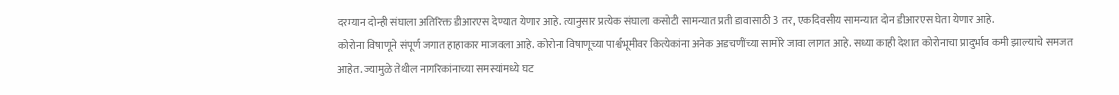दरम्यान दोन्ही संघाला अतिरिक्त डीआरएस देण्यात येणार आहे. त्यानुसार प्रत्येक संघाला कसोटी सामन्यात प्रती डावासाठी 3 तर, एकदिवसीय सामन्यात दोन डीआरएस घेता येणार आहे.
कोरोना विषाणूने संपूर्ण जगात हाहाकार माजवला आहे. कोरोना विषाणूच्या पार्श्वभूमीवर कित्येकांना अनेक अडचणींच्या सामोरे जावा लागत आहे. सध्या काही देशात कोरोनाचा प्रादुर्भाव कमी झाल्याचे समजत आहेत. ज्यामुळे तेथील नागरिकांनाच्या समस्यांमध्ये घट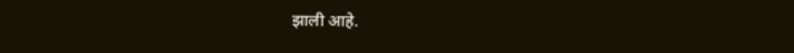झाली आहे.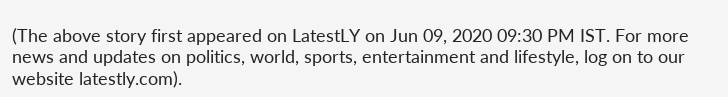(The above story first appeared on LatestLY on Jun 09, 2020 09:30 PM IST. For more news and updates on politics, world, sports, entertainment and lifestyle, log on to our website latestly.com).